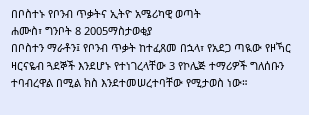በቦስተኑ የቦንብ ጥቃትና ኢትዮ አሜሪካዊ ወጣት
ሐሙስ፣ ግንቦት 8 2005ማስታወቂያ
በቦስተን ማራቶን፤ የቦንብ ጥቃት ከተፈጸመ በኋላ፣ የአደጋ ጣዪው የዞኻር ዛርናዬብ ጓደኞች እንደሆኑ የተነገረላቸው 3 የኮሌጅ ተማሪዎች ግለሰቡን ተባብረዋል በሚል ክስ እንደተመሠረተባቸው የሚታወስ ነው።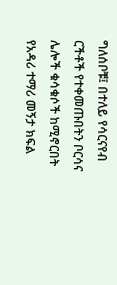ግለሰቦቹ፤ በተለይ የሳርናየብ ርችቶች የተቀመጡበትን ቦርሳና ሌሎች ቁሳቁሶች ከሚኖርበት የአዳሪ ተማሪ መኝታ ክፍል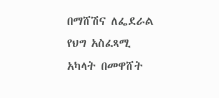በማሸሽና ለፌደራል የህግ አስፈጻሚ አካላት በመዋሸት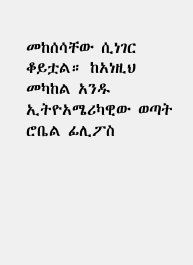መከሰሳቸው ሲነገር ቆይቷል። ከአነዚህ መካከል አንዱ ኢትዮአሜሪካዊው ወጣት ሮቤል ፊሊፖስ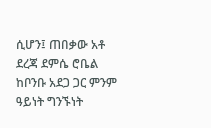ሲሆን፤ ጠበቃው አቶ ደረጃ ደምሴ ሮቤል ከቦንቡ አደጋ ጋር ምንም ዓይነት ግንኙነት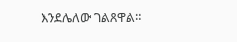እንደሌለው ገልጸዋል።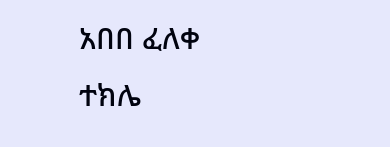አበበ ፈለቀ
ተክሌ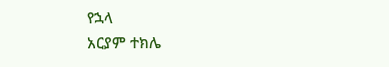የኋላ
አርያም ተክሌ